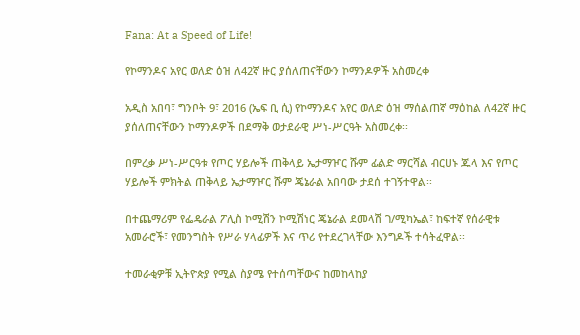Fana: At a Speed of Life!

የኮማንዶና አየር ወለድ ዕዝ ለ42ኛ ዙር ያሰለጠናቸውን ኮማንዶዎች አስመረቀ

አዲስ አበባ፣ ግንቦት 9፣ 2016 (ኤፍ ቢ ሲ) የኮማንዶና አየር ወለድ ዕዝ ማሰልጠኛ ማዕከል ለ42ኛ ዙር ያሰለጠናቸውን ኮማንዶዎች በደማቅ ወታደራዊ ሥነ-ሥርዓት አስመረቀ፡፡

በምረቃ ሥነ-ሥርዓቱ የጦር ሃይሎች ጠቅላይ ኤታማዦር ሹም ፊልድ ማርሻል ብርሀኑ ጁላ እና የጦር ሃይሎች ምክትል ጠቅላይ ኤታማዦር ሹም ጄኔራል አበባው ታደሰ ተገኝተዋል፡፡

በተጨማሪም የፌዴራል ፖሊስ ኮሚሽን ኮሚሽነር ጄኔራል ደመላሽ ገ/ሚካኤል፣ ከፍተኛ የሰራዊቱ አመራሮች፣ የመንግስት የሥራ ሃላፊዎች እና ጥሪ የተደረገላቸው እንግዶች ተሳትፈዋል፡፡

ተመራቂዎቹ ኢትዮጵያ የሚል ስያሜ የተሰጣቸውና ከመከላከያ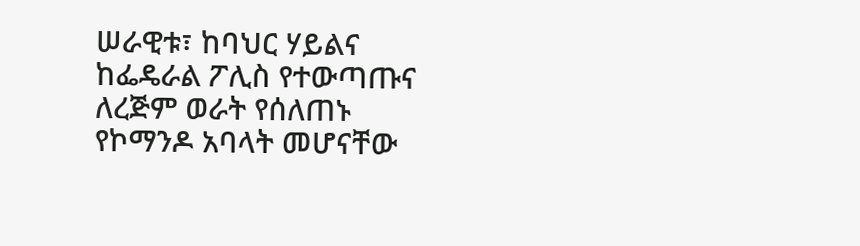ሠራዊቱ፣ ከባህር ሃይልና ከፌዴራል ፖሊስ የተውጣጡና ለረጅም ወራት የሰለጠኑ የኮማንዶ አባላት መሆናቸው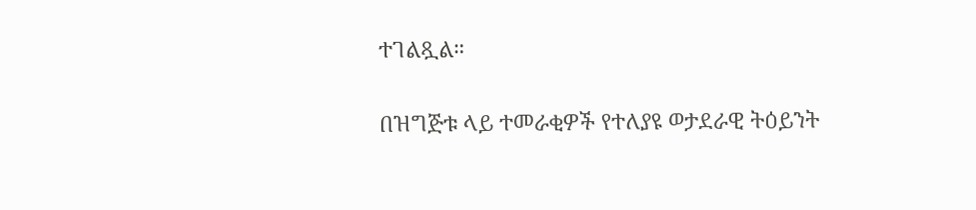ተገልጿል።

በዝግጅቱ ላይ ተመራቂዎች የተለያዩ ወታደራዊ ትዕይንት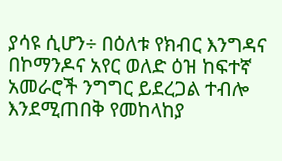ያሳዩ ሲሆን÷ በዕለቱ የክብር እንግዳና በኮማንዶና አየር ወለድ ዕዝ ከፍተኛ አመራሮች ንግግር ይደረጋል ተብሎ እንደሚጠበቅ የመከላከያ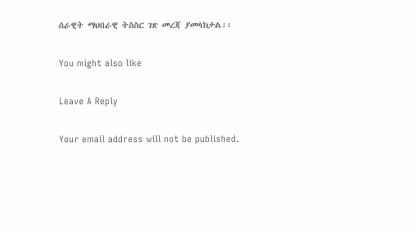ሰራዊት ማህበራዊ ትስስር ገጽ መረጃ ያመላክታል፡፡

You might also like

Leave A Reply

Your email address will not be published.